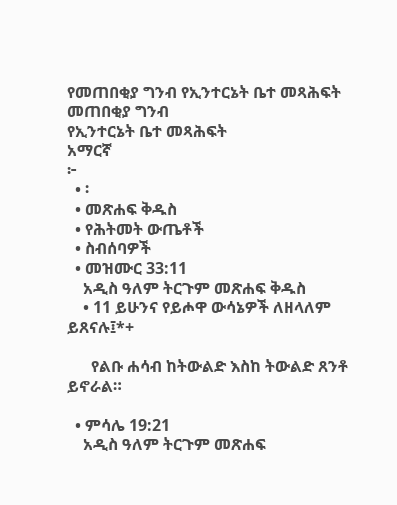የመጠበቂያ ግንብ የኢንተርኔት ቤተ መጻሕፍት
መጠበቂያ ግንብ
የኢንተርኔት ቤተ መጻሕፍት
አማርኛ
፦
  • ፡
  • መጽሐፍ ቅዱስ
  • የሕትመት ውጤቶች
  • ስብሰባዎች
  • መዝሙር 33:11
    አዲስ ዓለም ትርጉም መጽሐፍ ቅዱስ
    • 11 ይሁንና የይሖዋ ውሳኔዎች ለዘላለም ይጸናሉ፤*+

      የልቡ ሐሳብ ከትውልድ እስከ ትውልድ ጸንቶ ይኖራል።

  • ምሳሌ 19:21
    አዲስ ዓለም ትርጉም መጽሐፍ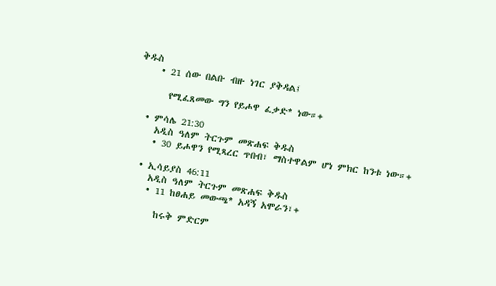ቅዱስ
    • 21 ሰው በልቡ ብዙ ነገር ያቅዳል፤

      የሚፈጸመው ግን የይሖዋ ፈቃድ* ነው።+

  • ምሳሌ 21:30
    አዲስ ዓለም ትርጉም መጽሐፍ ቅዱስ
    • 30 ይሖዋን የሚጻረር ጥበብ፣ ማስተዋልም ሆነ ምክር ከንቱ ነው።+

  • ኢሳይያስ 46:11
    አዲስ ዓለም ትርጉም መጽሐፍ ቅዱስ
    • 11 ከፀሐይ መውጫ* አዳኝ አሞራን፣+

      ከሩቅ ምድርም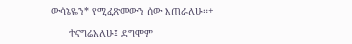ውሳኔዬን* የሚፈጽመውን ሰው እጠራለሁ።+

      ተናግሬአለሁ፤ ደግሞም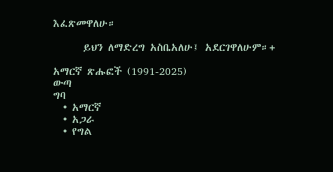እፈጽመዋለሁ።

      ይህን ለማድረግ አስቤአለሁ፤ አደርገዋለሁም።+

አማርኛ ጽሑፎች (1991-2025)
ውጣ
ግባ
  • አማርኛ
  • አጋራ
  • የግል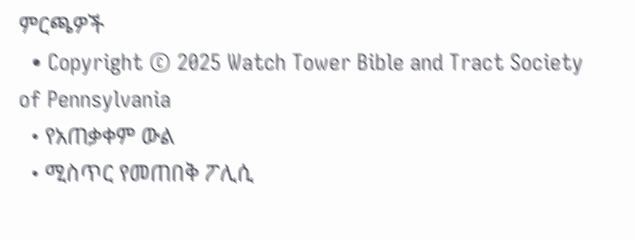ምርጫዎች
  • Copyright © 2025 Watch Tower Bible and Tract Society of Pennsylvania
  • የአጠቃቀም ውል
  • ሚስጥር የመጠበቅ ፖሊሲ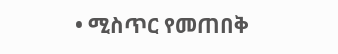• ሚስጥር የመጠበቅ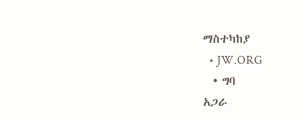ማስተካከያ
  • JW.ORG
  • ግባ
አጋራ